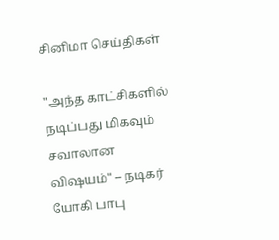சினிமா செய்திகள்

"அந்த காட்சிகளில் நடிப்பது மிகவும் சவாலான விஷயம்" – நடிகர் யோகி பாபு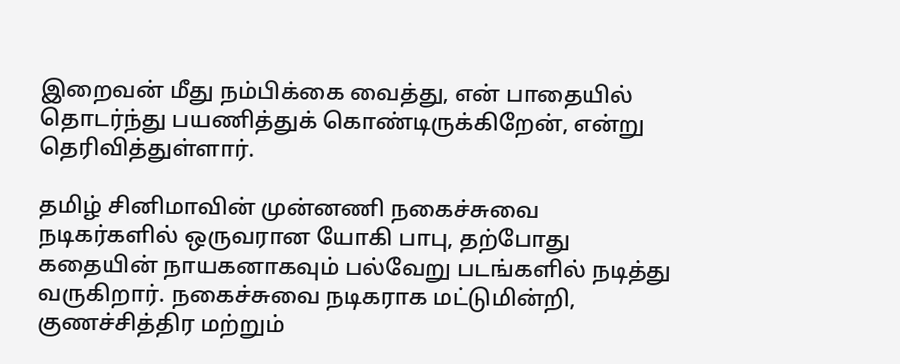இறைவன் மீது நம்பிக்கை வைத்து, என் பாதையில் தொடர்ந்து பயணித்துக் கொண்டிருக்கிறேன், என்று தெரிவித்துள்ளார்.

தமிழ் சினிமாவின் முன்னணி நகைச்சுவை நடிகர்களில் ஒருவரான யோகி பாபு, தற்போது கதையின் நாயகனாகவும் பல்வேறு படங்களில் நடித்து வருகிறார். நகைச்சுவை நடிகராக மட்டுமின்றி, குணச்சித்திர மற்றும்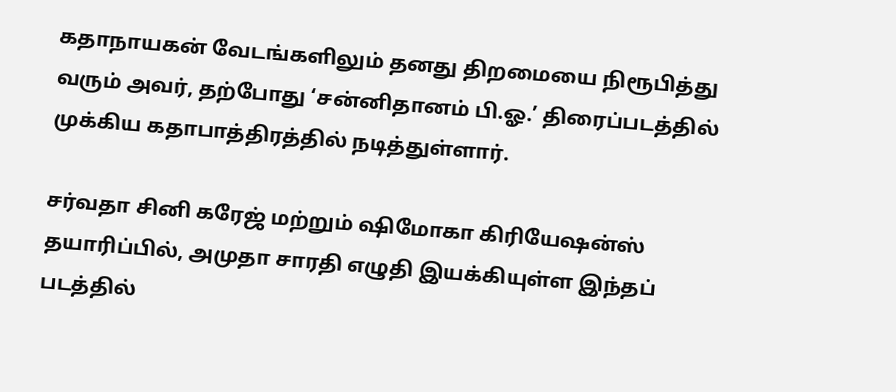கதாநாயகன் வேடங்களிலும் தனது திறமையை நிரூபித்து வரும் அவர், தற்போது ‘சன்னிதானம் பி.ஓ.’ திரைப்படத்தில் முக்கிய கதாபாத்திரத்தில் நடித்துள்ளார்.

சர்வதா சினி கரேஜ் மற்றும் ஷிமோகா கிரியேஷன்ஸ் தயாரிப்பில், அமுதா சாரதி எழுதி இயக்கியுள்ள இந்தப் படத்தில்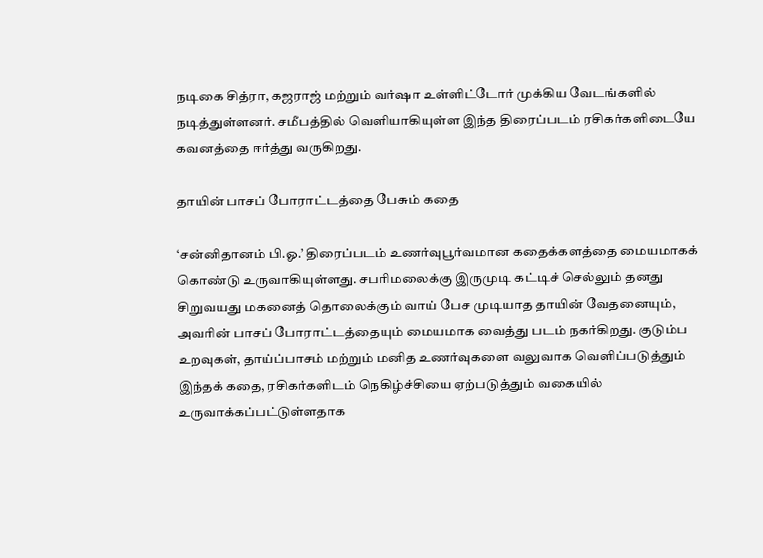நடிகை சித்ரா, கஜராஜ் மற்றும் வர்ஷா உள்ளிட்டோர் முக்கிய வேடங்களில் நடித்துள்ளனர். சமீபத்தில் வெளியாகியுள்ள இந்த திரைப்படம் ரசிகர்களிடையே கவனத்தை ஈர்த்து வருகிறது.

தாயின் பாசப் போராட்டத்தை பேசும் கதை

‘சன்னிதானம் பி.ஓ.’ திரைப்படம் உணர்வுபூர்வமான கதைக்களத்தை மையமாகக் கொண்டு உருவாகியுள்ளது. சபரிமலைக்கு இருமுடி கட்டிச் செல்லும் தனது சிறுவயது மகனைத் தொலைக்கும் வாய் பேச முடியாத தாயின் வேதனையும், அவரின் பாசப் போராட்டத்தையும் மையமாக வைத்து படம் நகர்கிறது. குடும்ப உறவுகள், தாய்ப்பாசம் மற்றும் மனித உணர்வுகளை வலுவாக வெளிப்படுத்தும் இந்தக் கதை, ரசிகர்களிடம் நெகிழ்ச்சியை ஏற்படுத்தும் வகையில் உருவாக்கப்பட்டுள்ளதாக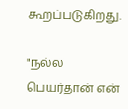கூறப்படுகிறது.

"நல்ல பெயர்தான் என்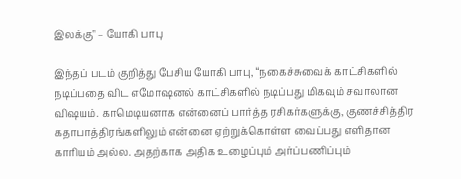இலக்கு" – யோகி பாபு

இந்தப் படம் குறித்து பேசிய யோகி பாபு, “நகைச்சுவைக் காட்சிகளில் நடிப்பதை விட எமோஷனல் காட்சிகளில் நடிப்பது மிகவும் சவாலான விஷயம். காமெடியனாக என்னைப் பார்த்த ரசிகர்களுக்கு, குணச்சித்திர கதாபாத்திரங்களிலும் என்னை ஏற்றுக்கொள்ள வைப்பது எளிதான காரியம் அல்ல. அதற்காக அதிக உழைப்பும் அர்ப்பணிப்பும்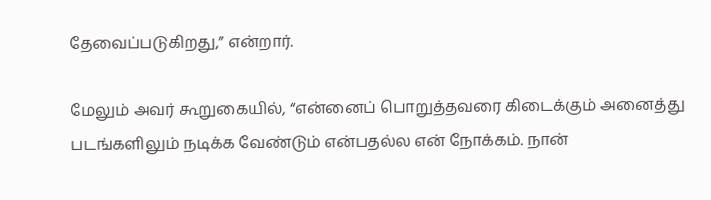தேவைப்படுகிறது,” என்றார்.

மேலும் அவர் கூறுகையில், “என்னைப் பொறுத்தவரை கிடைக்கும் அனைத்து படங்களிலும் நடிக்க வேண்டும் என்பதல்ல என் நோக்கம். நான்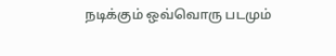நடிக்கும் ஒவ்வொரு படமும்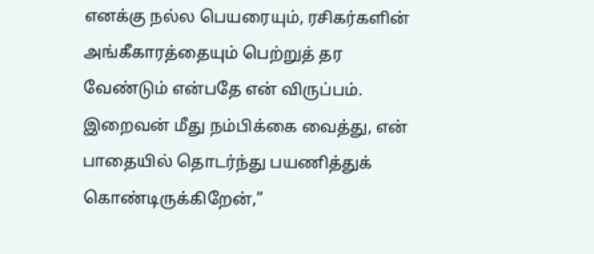எனக்கு நல்ல பெயரையும், ரசிகர்களின் அங்கீகாரத்தையும் பெற்றுத் தர வேண்டும் என்பதே என் விருப்பம். இறைவன் மீது நம்பிக்கை வைத்து, என் பாதையில் தொடர்ந்து பயணித்துக் கொண்டிருக்கிறேன்,”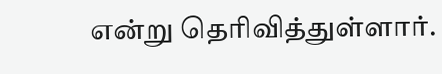என்று தெரிவித்துள்ளார்.